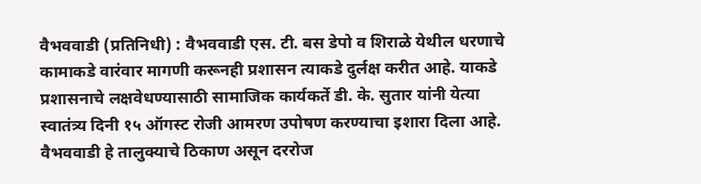वैभववाडी (प्रतिनिधी) : वैभववाडी एस. टी. बस डेपो व शिराळे येथील धरणाचे कामाकडे वारंवार मागणी करूनही प्रशासन त्याकडे दुर्लक्ष करीत आहे. याकडे प्रशासनाचे लक्षवेधण्यासाठी सामाजिक कार्यकर्ते डी. के. सुतार यांनी येत्या स्वातंत्र्य दिनी १५ ऑगस्ट रोजी आमरण उपोषण करण्याचा इशारा दिला आहे. वैभववाडी हे तालुक्याचे ठिकाण असून दररोज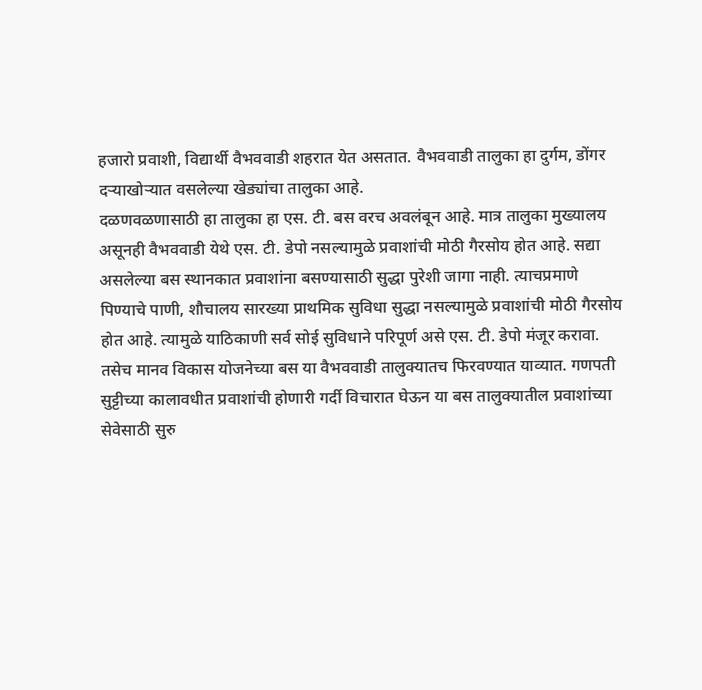हजारो प्रवाशी, विद्यार्थी वैभववाडी शहरात येत असतात. वैभववाडी तालुका हा दुर्गम, डोंगर दऱ्याखोऱ्यात वसलेल्या खेड्यांचा तालुका आहे.
दळणवळणासाठी हा तालुका हा एस. टी. बस वरच अवलंबून आहे. मात्र तालुका मुख्यालय असूनही वैभववाडी येथे एस. टी. डेपो नसल्यामुळे प्रवाशांची मोठी गैरसोय होत आहे. सद्या असलेल्या बस स्थानकात प्रवाशांना बसण्यासाठी सुद्धा पुरेशी जागा नाही. त्याचप्रमाणे पिण्याचे पाणी, शौचालय सारख्या प्राथमिक सुविधा सुद्धा नसल्यामुळे प्रवाशांची मोठी गैरसोय होत आहे. त्यामुळे याठिकाणी सर्व सोई सुविधाने परिपूर्ण असे एस. टी. डेपो मंजूर करावा. तसेच मानव विकास योजनेच्या बस या वैभववाडी तालुक्यातच फिरवण्यात याव्यात. गणपती सुट्टीच्या कालावधीत प्रवाशांची होणारी गर्दी विचारात घेऊन या बस तालुक्यातील प्रवाशांच्या सेवेसाठी सुरु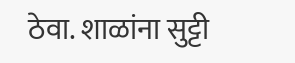ठेवा. शाळांना सुट्टी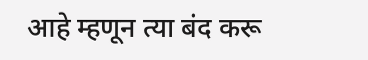आहे म्हणून त्या बंद करू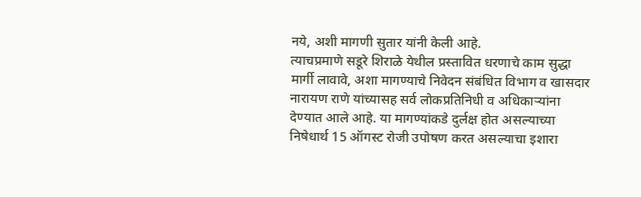नये, अशी मागणी सुतार यांनी केली आहे.
त्याचप्रमाणे सडूरे शिराळे येथील प्रस्तावित धरणाचे काम सुद्धा मार्गी लावावे, अशा मागण्याचे निवेदन संबंधित विभाग व खासदार नारायण राणे यांच्यासह सर्व लोकप्रतिनिधी व अधिकाऱ्यांना देण्यात आले आहे. या मागण्यांकडे दुर्लक्ष होत असल्याच्या निषेधार्थ 15 ऑगस्ट रोजी उपोषण करत असल्याचा इशारा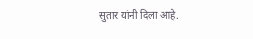सुतार यांनी दिला आहे.